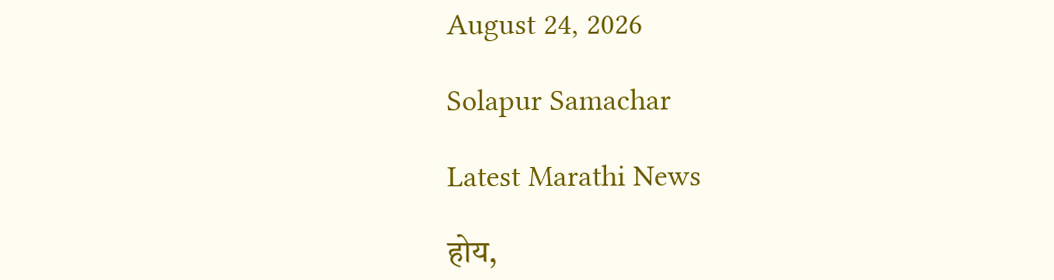August 24, 2026

Solapur Samachar

Latest Marathi News

होय,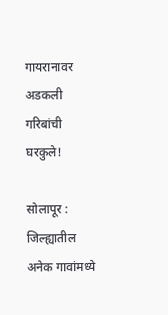गायरानावर अडकली गरिबांची घरकुले!

सोलापूर : जिल्ह्यातील अनेक गावांमध्ये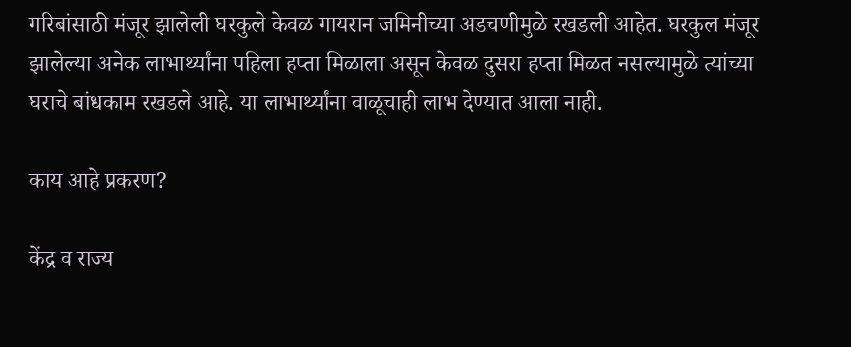गरिबांसाठी मंजूर झालेली घरकुले केवळ गायरान जमिनीच्या अडचणीमुळे रखडली आहेत. घरकुल मंजूर झालेल्या अनेक लाभार्थ्यांना पहिला हप्ता मिळाला असून केवळ दुसरा हप्ता मिळत नसल्यामुळे त्यांच्या घराचे बांधकाम रखडले आहे. या लाभार्थ्यांना वाळूचाही लाभ देण्यात आला नाही.

काय आहे प्रकरण?

केंद्र व राज्य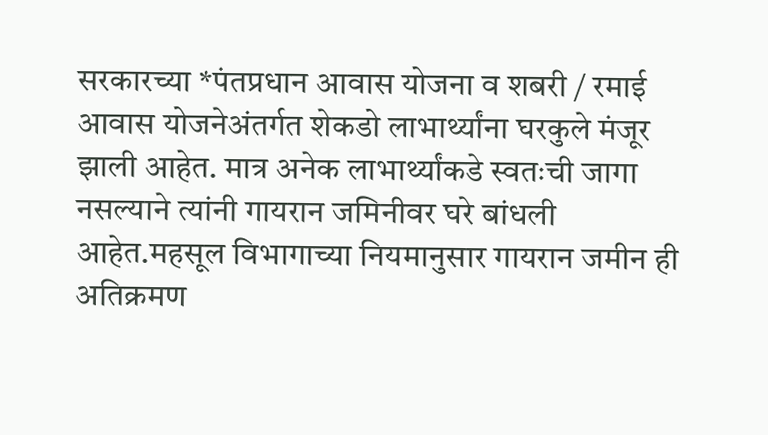सरकारच्या *पंतप्रधान आवास योजना व शबरी / रमाई आवास योजनेअंतर्गत शेकडो लाभार्थ्यांना घरकुले मंजूर झाली आहेत. मात्र अनेक लाभार्थ्यांकडे स्वतःची जागा नसल्याने त्यांनी गायरान जमिनीवर घरे बांधली आहेत.महसूल विभागाच्या नियमानुसार गायरान जमीन ही अतिक्रमण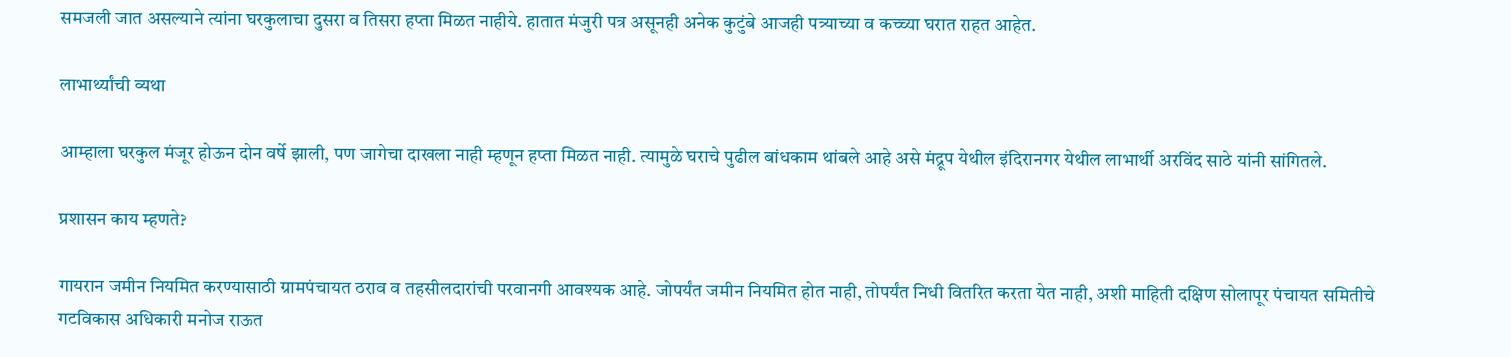समजली जात असल्याने त्यांना घरकुलाचा दुसरा व तिसरा हप्ता मिळत नाहीये. हातात मंजुरी पत्र असूनही अनेक कुटुंबे आजही पत्र्याच्या व कच्च्या घरात राहत आहेत.

लाभार्थ्यांची व्यथा

आम्हाला घरकुल मंजूर होऊन दोन वर्षे झाली, पण जागेचा दाखला नाही म्हणून हप्ता मिळत नाही. त्यामुळे घराचे पुढील बांधकाम थांबले आहे असे मंद्रूप येथील इंदिरानगर येथील लाभार्थी अरविंद साठे यांनी सांगितले.

प्रशासन काय म्हणते?

गायरान जमीन नियमित करण्यासाठी ग्रामपंचायत ठराव व तहसीलदारांची परवानगी आवश्यक आहे. जोपर्यंत जमीन नियमित होत नाही, तोपर्यंत निधी वितरित करता येत नाही, अशी माहिती दक्षिण सोलापूर पंचायत समितीचे गटविकास अधिकारी मनोज राऊत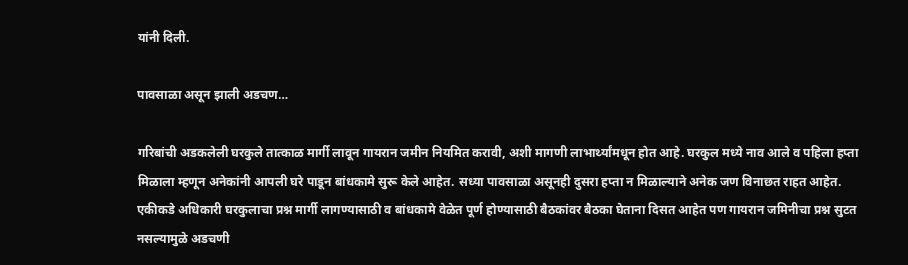यांनी दिली.

पावसाळा असून झाली अडचण…

गरिबांची अडकलेली घरकुले तात्काळ मार्गी लावून गायरान जमीन नियमित करावी, अशी मागणी लाभार्थ्यांमधून होत आहे. घरकुल मध्ये नाव आले व पहिला हप्ता मिळाला म्हणून अनेकांनी आपली घरे पाडून बांधकामे सुरू केले आहेत. सध्या पावसाळा असूनही दुसरा हप्ता न मिळाल्याने अनेक जण विनाछत राहत आहेत. एकीकडे अधिकारी घरकुलाचा प्रश्न मार्गी लागण्यासाठी व बांधकामे वेळेत पूर्ण होण्यासाठी बैठकांवर बैठका घेताना दिसत आहेत पण गायरान जमिनीचा प्रश्न सुटत नसल्यामुळे अडचणी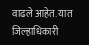वाढले आहेत. यात जिल्हाधिकारी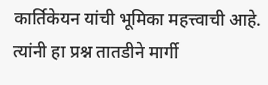कार्तिकेयन यांची भूमिका महत्त्वाची आहे. त्यांनी हा प्रश्न तातडीने मार्गी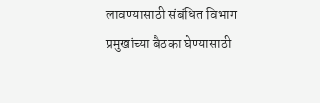लावण्यासाठी संबंधित विभाग प्रमुखांच्या बैठका घेण्यासाठी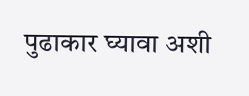पुढाकार घ्यावा अशी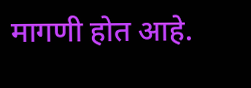मागणी होत आहे.